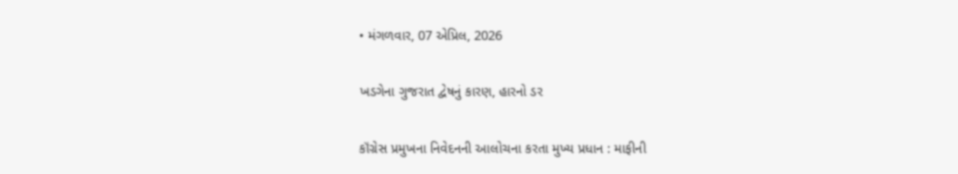• મંગળવાર, 07 એપ્રિલ, 2026

ખડગેના ગુજરાત દ્વેષનું કારણ, હારનો ડર

કૉંગ્રેસ પ્રમુખના નિવેદનની આલોચના કરતા મુખ્ય પ્રધાન : માફીની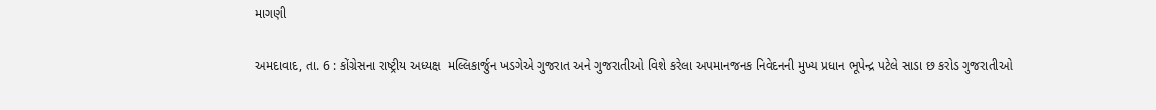માગણી

અમદાવાદ, તા. 6 : કોંગ્રેસના રાષ્ટ્રીય અધ્યક્ષ  મલ્લિકાર્જુન ખડગેએ ગુજરાત અને ગુજરાતીઓ વિશે કરેલા અપમાનજનક નિવેદનની મુખ્ય પ્રધાન ભૂપેન્દ્ર પટેલે સાડા છ કરોડ ગુજરાતીઓ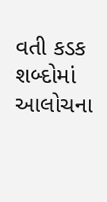વતી કડક શબ્દોમાં આલોચના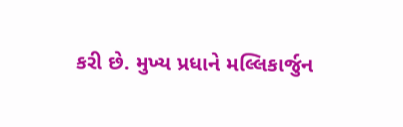કરી છે. મુખ્ય પ્રધાને મલ્લિકાર્જુન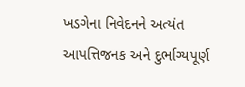ખડગેના નિવેદનને અત્યંત આપત્તિજનક અને દુર્ભાગ્યપૂર્ણ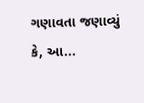ગણાવતા જણાવ્યું કે, આ...